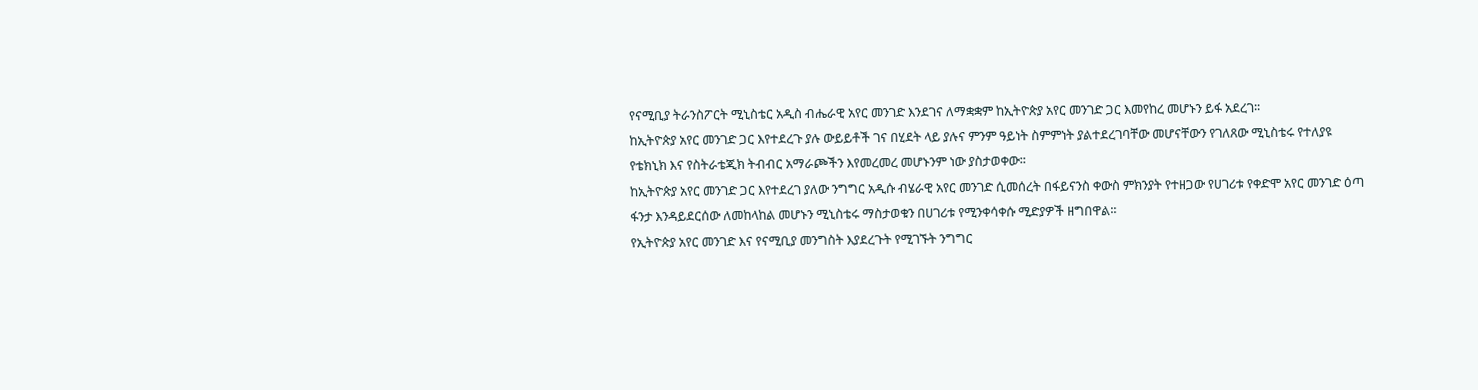የናሚቢያ ትራንስፖርት ሚኒስቴር አዲስ ብሔራዊ አየር መንገድ እንደገና ለማቋቋም ከኢትዮጵያ አየር መንገድ ጋር እመየከረ መሆኑን ይፋ አደረገ፡፡
ከኢትዮጵያ አየር መንገድ ጋር እየተደረጉ ያሉ ውይይቶች ገና በሂደት ላይ ያሉና ምንም ዓይነት ስምምነት ያልተደረገባቸው መሆናቸውን የገለጸው ሚኒስቴሩ የተለያዩ የቴክኒክ እና የስትራቴጂክ ትብብር አማራጮችን እየመረመረ መሆኑንም ነው ያስታወቀው፡፡
ከኢትዮጵያ አየር መንገድ ጋር እየተደረገ ያለው ንግግር አዲሱ ብሄራዊ አየር መንገድ ሲመሰረት በፋይናንስ ቀውስ ምክንያት የተዘጋው የሀገሪቱ የቀድሞ አየር መንገድ ዕጣ ፋንታ እንዳይደርሰው ለመከላከል መሆኑን ሚኒስቴሩ ማስታወቁን በሀገሪቱ የሚንቀሳቀሱ ሚድያዎች ዘግበዋል፡፡
የኢትዮጵያ አየር መንገድ እና የናሚቢያ መንግስት እያደረጉት የሚገኙት ንግግር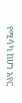የሚሳካ ከሆነ አየር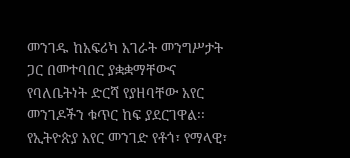መንገዱ ከአፍሪካ አገራት መንግሥታት ጋር በመተባበር ያቋቋማቸውና የባለቤትነት ድርሻ የያዘባቸው አየር መንገዶችን ቁጥር ከፍ ያደርገዋል፡፡
የኢትዮጵያ አየር መንገድ የቶጎ፣ የማላዊ፣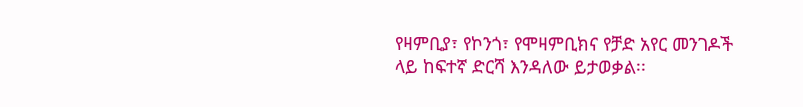የዛምቢያ፣ የኮንጎ፣ የሞዛምቢክና የቻድ አየር መንገዶች ላይ ከፍተኛ ድርሻ እንዳለው ይታወቃል፡፡